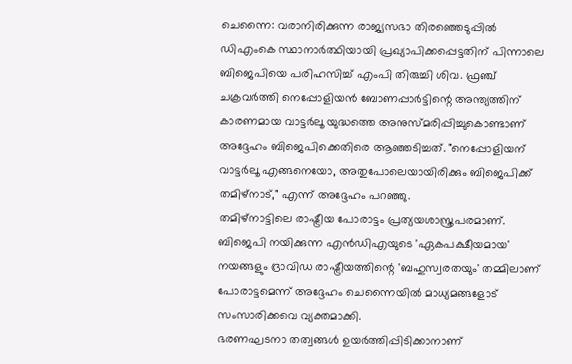ചെന്നൈ: വരാനിരിക്കുന്ന രാജ്യസഭാ തിരഞ്ഞെടുപ്പിൽ ഡിഎംകെ സ്ഥാനാർത്ഥിയായി പ്രഖ്യാപിക്കപ്പെട്ടതിന് പിന്നാലെ ബിജെപിയെ പരിഹസിച്ച് എംപി തിരുച്ചി ശിവ. ഫ്രഞ്ച് ചക്രവർത്തി നെപ്പോളിയൻ ബോണപ്പാർട്ടിന്റെ അന്ത്യത്തിന് കാരണമായ വാട്ടർലൂ യുദ്ധത്തെ അനുസ്മരിപ്പിച്ചുകൊണ്ടാണ് അദ്ദേഹം ബിജെപിക്കെതിരെ ആഞ്ഞടിച്ചത്. "നെപ്പോളിയന് വാട്ടർലൂ എങ്ങനെയോ, അതുപോലെയായിരിക്കും ബിജെപിക്ക് തമിഴ്നാട്," എന്ന് അദ്ദേഹം പറഞ്ഞു.
തമിഴ്നാട്ടിലെ രാഷ്ട്രീയ പോരാട്ടം പ്രത്യയശാസ്ത്രപരമാണ്. ബിജെപി നയിക്കുന്ന എൻഡിഎയുടെ 'ഏകപക്ഷീയമായ' നയങ്ങളും ദ്രാവിഡ രാഷ്ട്രീയത്തിന്റെ 'ബഹുസ്വരതയും' തമ്മിലാണ് പോരാട്ടമെന്ന് അദ്ദേഹം ചെന്നൈയിൽ മാധ്യമങ്ങളോട് സംസാരിക്കവെ വ്യക്തമാക്കി.
ഭരണഘടനാ തത്വങ്ങൾ ഉയർത്തിപ്പിടിക്കാനാണ്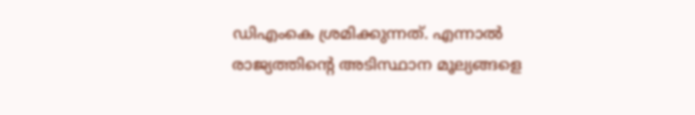ഡിഎംകെ ശ്രമിക്കുന്നത്. എന്നാൽ രാജ്യത്തിന്റെ അടിസ്ഥാന മൂല്യങ്ങളെ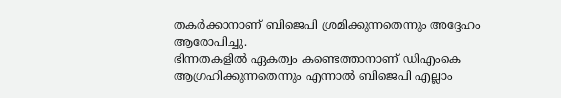തകർക്കാനാണ് ബിജെപി ശ്രമിക്കുന്നതെന്നും അദ്ദേഹം ആരോപിച്ചു.
ഭിന്നതകളിൽ ഏകത്വം കണ്ടെത്താനാണ് ഡിഎംകെ ആഗ്രഹിക്കുന്നതെന്നും എന്നാൽ ബിജെപി എല്ലാം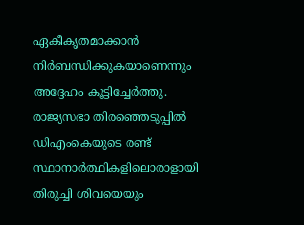ഏകീകൃതമാക്കാൻ നിർബന്ധിക്കുകയാണെന്നും അദ്ദേഹം കൂട്ടിച്ചേർത്തു. രാജ്യസഭാ തിരഞ്ഞെടുപ്പിൽ ഡിഎംകെയുടെ രണ്ട് സ്ഥാനാർത്ഥികളിലൊരാളായി തിരുച്ചി ശിവയെയും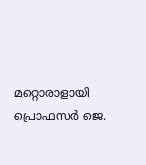മറ്റൊരാളായി പ്രൊഫസർ ജെ.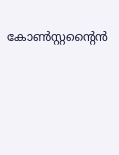കോൺസ്റ്റന്റൈൻ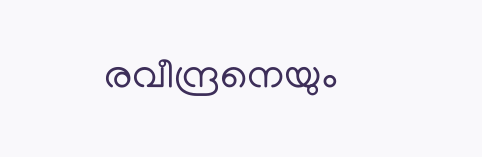രവീന്ദ്രനെയും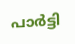പാർട്ടി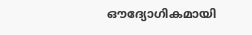ഔദ്യോഗികമായി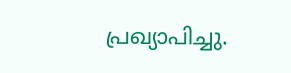പ്രഖ്യാപിച്ചു.